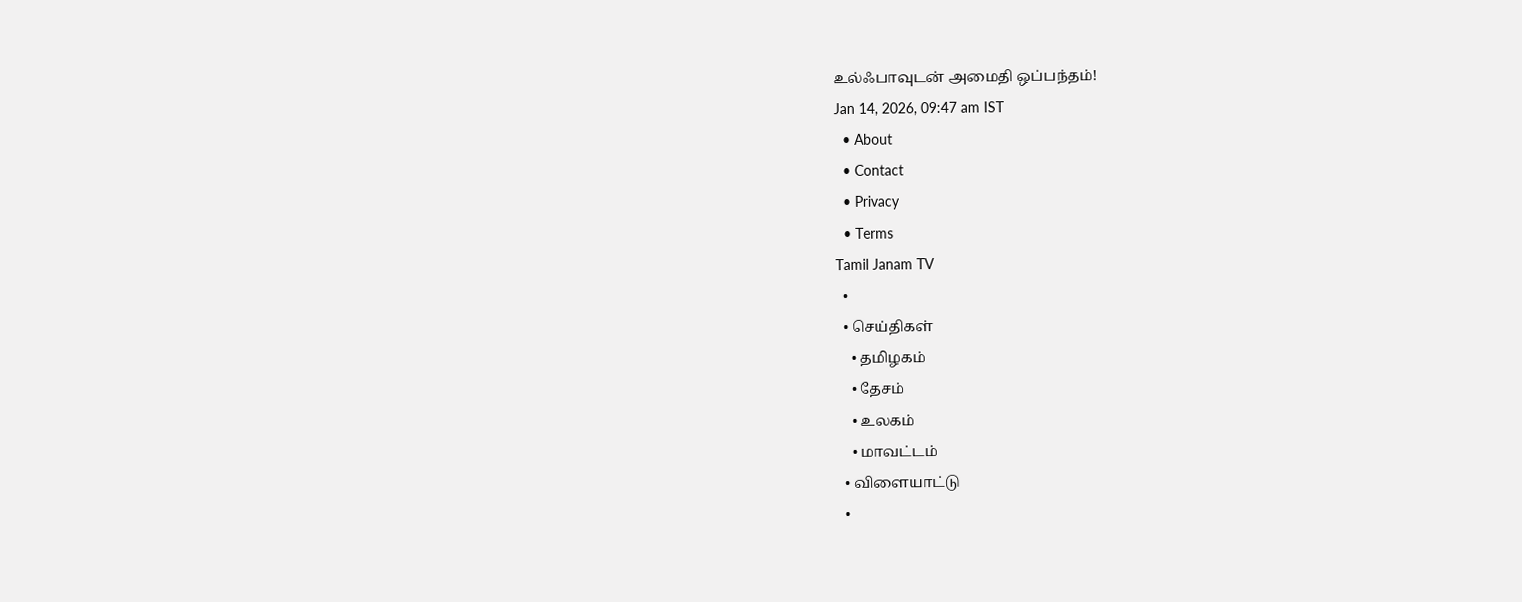உல்ஃபாவுடன் அமைதி ஒப்பந்தம்!
Jan 14, 2026, 09:47 am IST
  • About
  • Contact
  • Privacy
  • Terms
Tamil Janam TV
  •
  • செய்திகள்
    • தமிழகம்
    • தேசம்
    • உலகம்
    • மாவட்டம்
  • விளையாட்டு
  •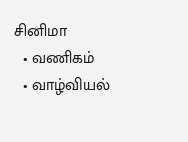சினிமா
  • வணிகம்
  • வாழ்வியல்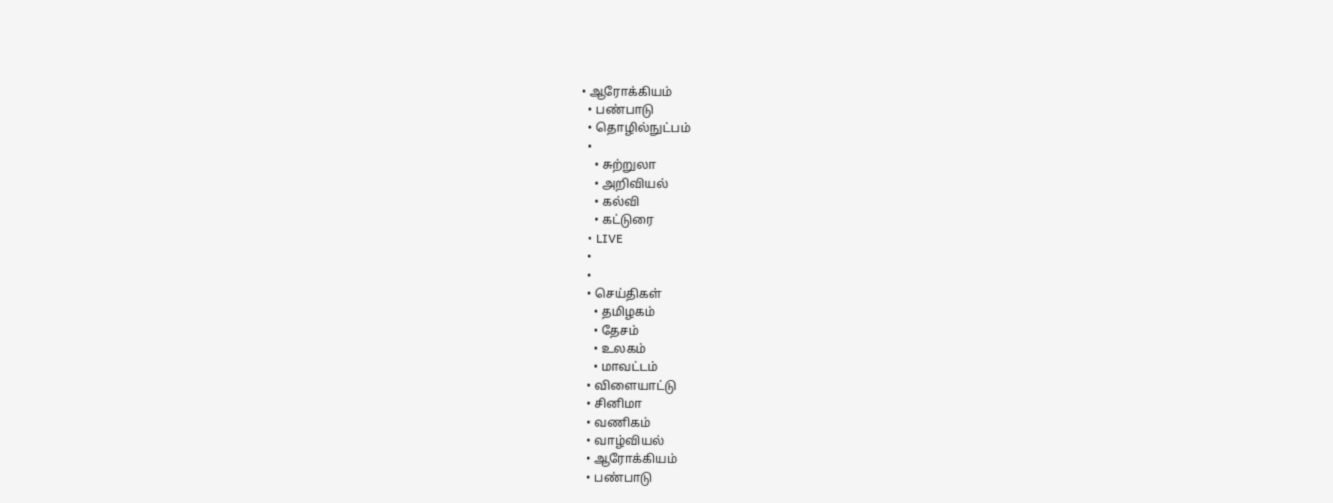• ஆரோக்கியம்
  • பண்பாடு
  • தொழில்நுட்பம்
  •
    • சுற்றுலா
    • அறிவியல்
    • கல்வி
    • கட்டுரை
  • LIVE
  •
  •
  • செய்திகள்
    • தமிழகம்
    • தேசம்
    • உலகம்
    • மாவட்டம்
  • விளையாட்டு
  • சினிமா
  • வணிகம்
  • வாழ்வியல்
  • ஆரோக்கியம்
  • பண்பாடு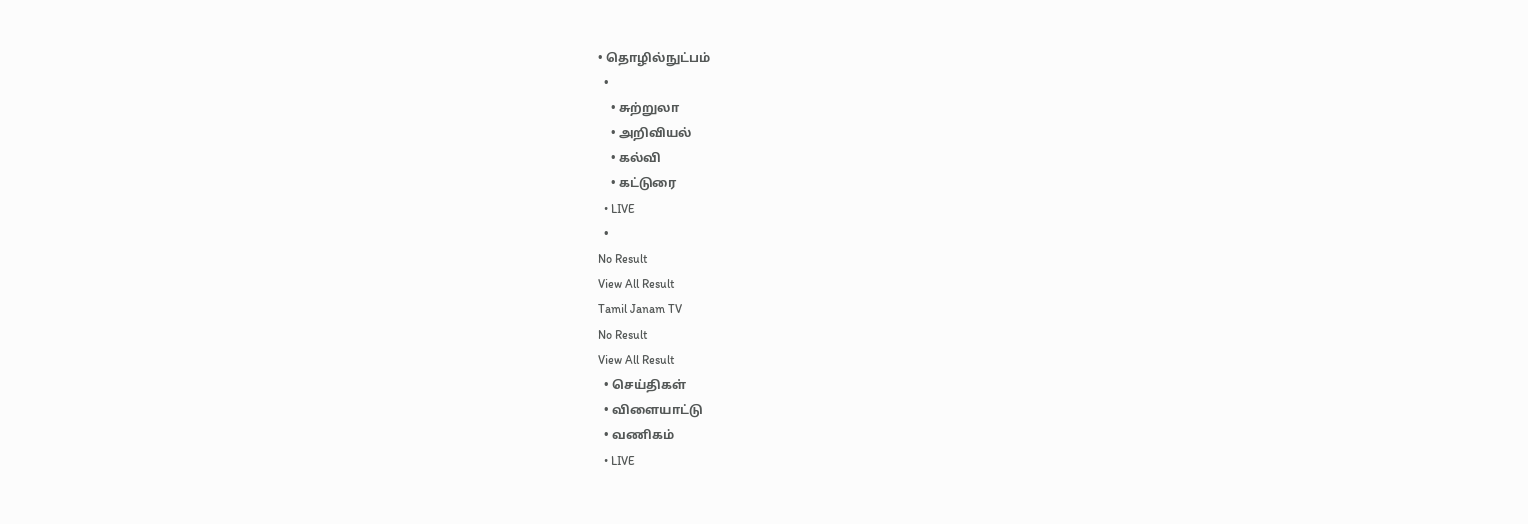• தொழில்நுட்பம்
  •
    • சுற்றுலா
    • அறிவியல்
    • கல்வி
    • கட்டுரை
  • LIVE
  •
No Result
View All Result
Tamil Janam TV
No Result
View All Result
  • செய்திகள்
  • விளையாட்டு
  • வணிகம்
  • LIVE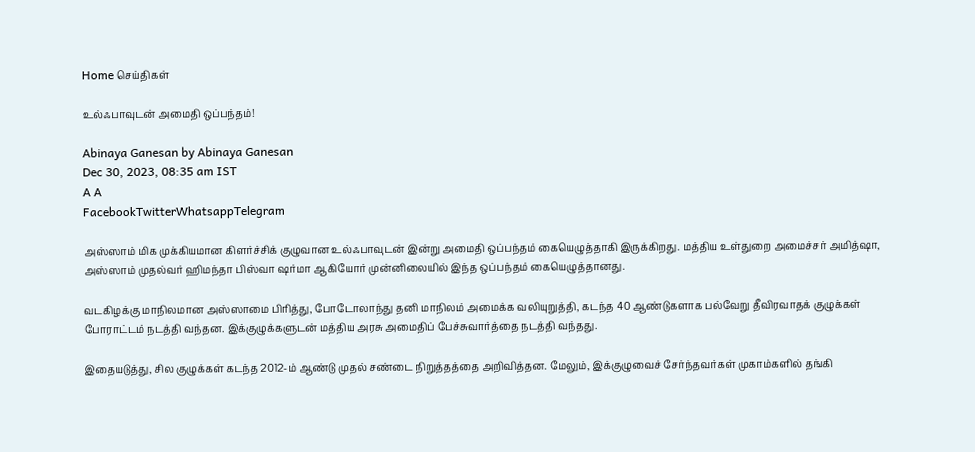Home செய்திகள்

உல்ஃபாவுடன் அமைதி ஒப்பந்தம்!

Abinaya Ganesan by Abinaya Ganesan
Dec 30, 2023, 08:35 am IST
A A
FacebookTwitterWhatsappTelegram

அஸ்ஸாம் மிக முக்கியமான கிளர்ச்சிக் குழுவான உல்ஃபாவுடன் இன்று அமைதி ஒப்பந்தம் கையெழுத்தாகி இருக்கிறது. மத்திய உள்துறை அமைச்சர் அமித்ஷா, அஸ்ஸாம் முதல்வர் ஹிமந்தா பிஸ்வா ஷர்மா ஆகியோர் முன்னிலையில் இந்த ஒப்பந்தம் கையெழுத்தானது.

வடகிழக்கு மாநிலமான அஸ்ஸாமை பிரித்து, போடோலாந்து தனி மாநிலம் அமைக்க வலியுறுத்தி, கடந்த 40 ஆண்டுகளாக பல்வேறு தீவிரவாதக் குழுக்கள் போராட்டம் நடத்தி வந்தன. இக்குழுக்களுடன் மத்திய அரசு அமைதிப் பேச்சுவார்த்தை நடத்தி வந்தது.

இதையடுத்து, சில குழுக்கள் கடந்த 2012-ம் ஆண்டு முதல் சண்டை நிறுத்தத்தை அறிவித்தன. மேலும், இக்குழுவைச் சேர்ந்தவர்கள் முகாம்களில் தங்கி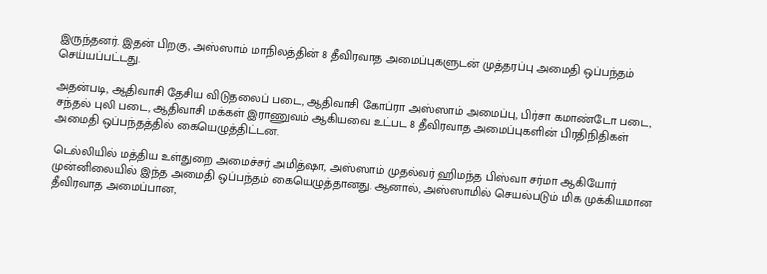இருந்தனர். இதன் பிறகு, அஸ்ஸாம் மாநிலத்தின் 8 தீவிரவாத அமைப்புகளுடன் முத்தரப்பு அமைதி ஒப்பந்தம் செய்யப்பட்டது.

அதன்படி, ஆதிவாசி தேசிய விடுதலைப் படை, ஆதிவாசி கோப்ரா அஸ்ஸாம் அமைப்பு, பிர்சா கமாண்டோ படை, சந்தல் புலி படை, ஆதிவாசி மக்கள் இராணுவம் ஆகியவை உட்பட 8 தீவிரவாத அமைப்புகளின் பிரதிநிதிகள் அமைதி ஒப்பந்தத்தில் கையெழுத்திட்டன.

டெல்லியில் மத்திய உள்துறை அமைச்சர் அமித்ஷா, அஸ்ஸாம் முதல்வர் ஹிமந்த பிஸ்வா சர்மா ஆகியோர் முன்னிலையில் இந்த அமைதி ஒப்பந்தம் கையெழுத்தானது. ஆனால், அஸ்ஸாமில் செயல்படும் மிக முக்கியமான தீவிரவாத அமைப்பான,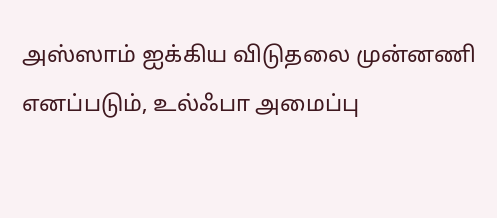அஸ்ஸாம் ஐக்கிய விடுதலை முன்னணி எனப்படும், உல்ஃபா அமைப்பு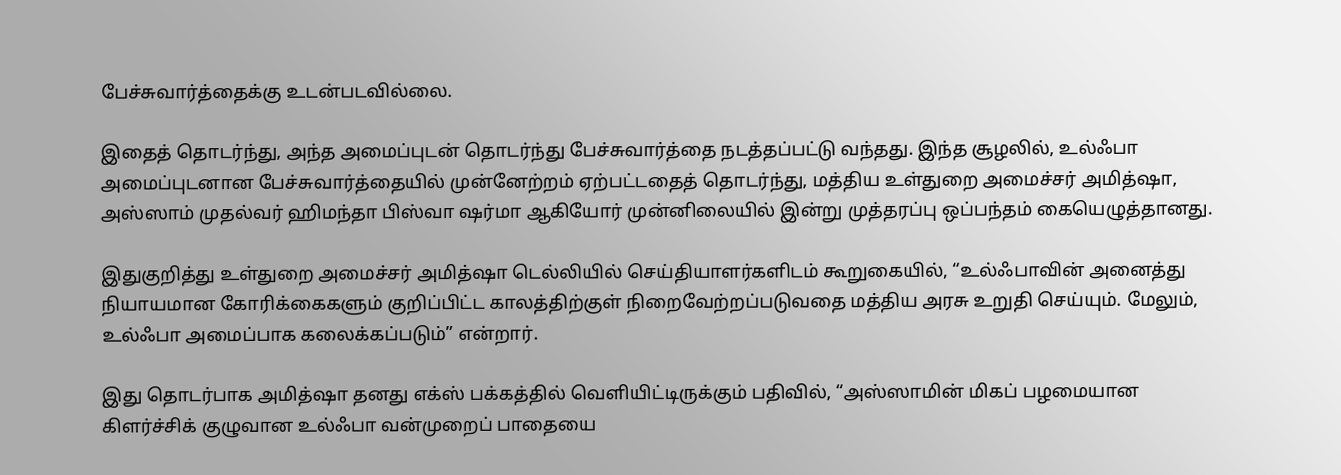பேச்சுவார்த்தைக்கு உடன்படவில்லை.

இதைத் தொடர்ந்து, அந்த அமைப்புடன் தொடர்ந்து பேச்சுவார்த்தை நடத்தப்பட்டு வந்தது. இந்த சூழலில், உல்ஃபா அமைப்புடனான பேச்சுவார்த்தையில் முன்னேற்றம் ஏற்பட்டதைத் தொடர்ந்து, மத்திய உள்துறை அமைச்சர் அமித்ஷா, அஸ்ஸாம் முதல்வர் ஹிமந்தா பிஸ்வா ஷர்மா ஆகியோர் முன்னிலையில் இன்று முத்தரப்பு ஒப்பந்தம் கையெழுத்தானது.

இதுகுறித்து உள்துறை அமைச்சர் அமித்ஷா டெல்லியில் செய்தியாளர்களிடம் கூறுகையில், “உல்ஃபாவின் அனைத்து நியாயமான கோரிக்கைகளும் குறிப்பிட்ட காலத்திற்குள் நிறைவேற்றப்படுவதை மத்திய அரசு உறுதி செய்யும். மேலும், உல்ஃபா அமைப்பாக கலைக்கப்படும்” என்றார்.

இது தொடர்பாக அமித்ஷா தனது எக்ஸ் பக்கத்தில் வெளியிட்டிருக்கும் பதிவில், “அஸ்ஸாமின் மிகப் பழமையான கிளர்ச்சிக் குழுவான உல்ஃபா வன்முறைப் பாதையை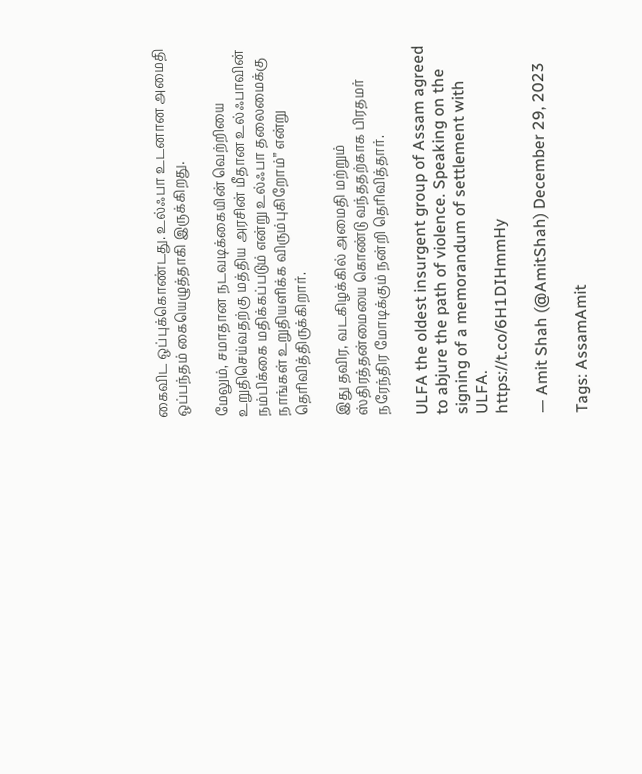கைவிட ஒப்புக்கொண்டது. உல்ஃபா உடனான அமைதி ஒப்பந்தம் கையெழுத்தாகி இருக்கிறது.

மேலும், சமாதான நடவடிக்கையின் வெற்றியை உறுதிசெய்வதற்கு மத்திய அரசின் மீதான உல்ஃபாவின் நம்பிக்கை மதிக்கப்படும் என்று உல்ஃபா தலைமைக்கு நாங்கள் உறுதியளிக்க விரும்புகிறோம்” என்று தெரிவித்திருக்கிறார்.

இது தவிர, வடகிழக்கில் அமைதி மற்றும் ஸ்திரத்தன்மையை கொண்டு வந்ததற்காக பிரதமர் நரேந்திர மோடிக்கும் நன்றி தெரிவித்தார்.

ULFA the oldest insurgent group of Assam agreed to abjure the path of violence. Speaking on the signing of a memorandum of settlement with ULFA.
https://t.co/6H1DIHmmHy

— Amit Shah (@AmitShah) December 29, 2023

Tags: AssamAmit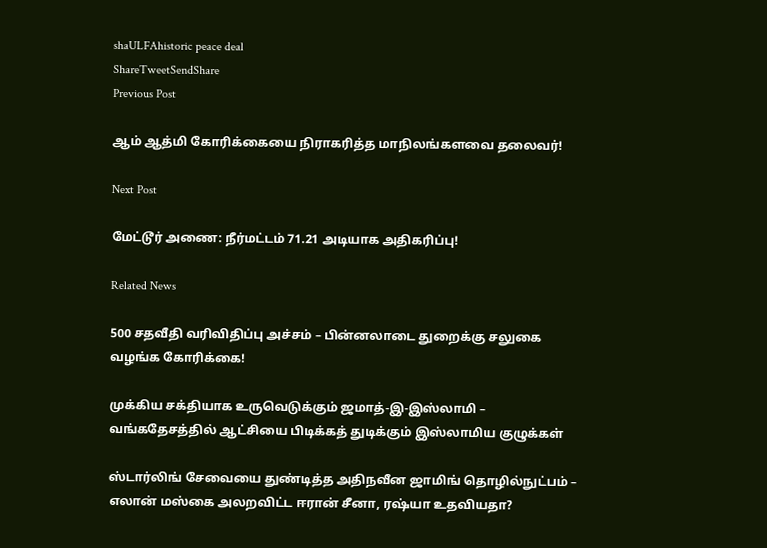shaULFAhistoric peace deal
ShareTweetSendShare
Previous Post

ஆம் ஆத்மி கோரிக்கையை நிராகரித்த மாநிலங்களவை தலைவர்!

Next Post

மேட்டூர் அணை: நீர்மட்டம் 71.21 அடியாக அதிகரிப்பு!

Related News

500 சதவீதி வரிவிதிப்பு அச்சம் – பின்னலாடை துறைக்கு சலுகை வழங்க கோரிக்கை!

முக்கிய சக்தியாக உருவெடுக்கும் ஜமாத்-இ-இஸ்லாமி – வங்கதேசத்தில் ஆட்சியை பிடிக்கத் துடிக்கும் இஸ்லாமிய குழுக்கள்

ஸ்டார்லிங் சேவையை துண்டித்த அதிநவீன ஜாமிங் தொழில்நுட்பம் – எலான் மஸ்கை அலறவிட்ட ஈரான் சீனா, ரஷ்யா உதவியதா?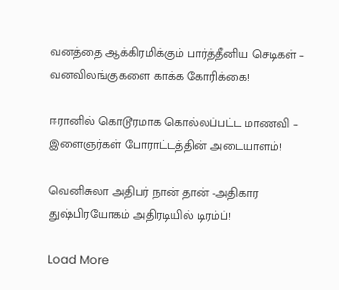வனத்தை ஆக்கிரமிக்கும் பார்த்தீனிய செடிகள் – வனவிலங்குகளை காக்க கோரிக்கை!

ஈரானில் கொடூரமாக கொல்லப்பட்ட மாணவி – இளைஞர்கள் போராட்டத்தின் அடையாளம்!

வெனிசுலா அதிபர் நான் தான் -அதிகார துஷ்பிரயோகம் அதிரடியில் டிரம்ப்!

Load More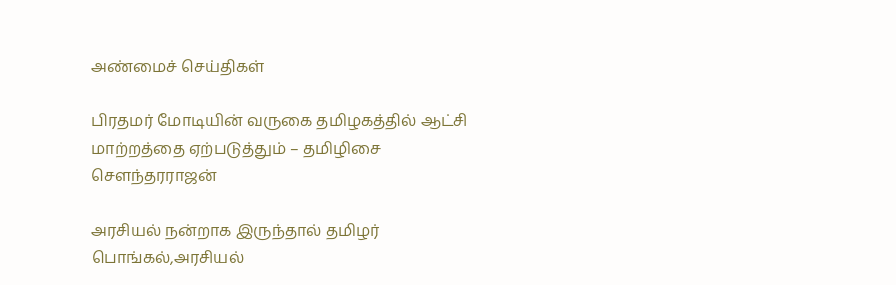அண்மைச் செய்திகள்

பிரதமர் மோடியின் வருகை தமிழகத்தில் ஆட்சி மாற்றத்தை ஏற்படுத்தும் – தமிழிசை சௌந்தரராஜன்

அரசியல் நன்றாக இருந்தால் தமிழர் பொங்கல்,அரசியல்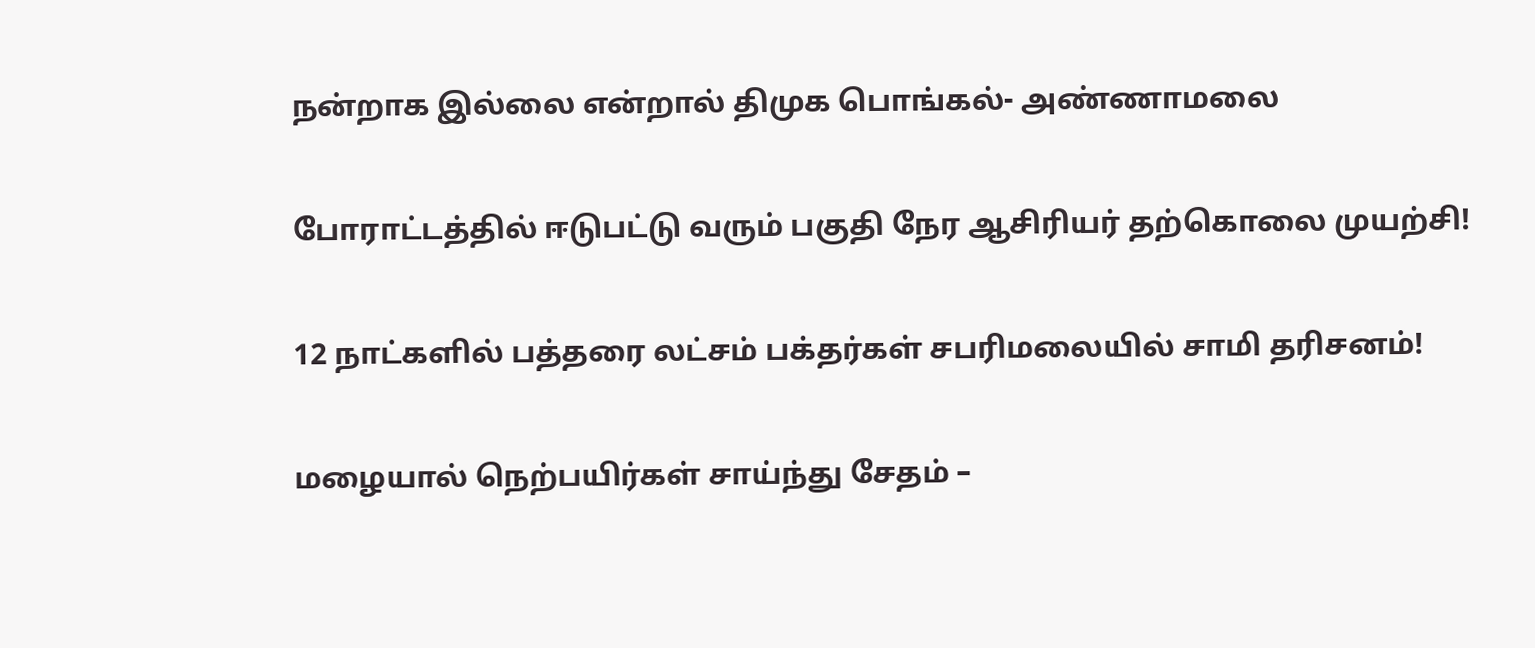நன்றாக இல்லை என்றால் திமுக பொங்கல்- அண்ணாமலை

போராட்டத்தில் ஈடுபட்டு வரும் பகுதி நேர ஆசிரியர் தற்கொலை முயற்சி!

12 நாட்களில் பத்தரை லட்சம் பக்தர்கள் சபரிமலையில் சாமி தரிசனம்!

மழையால் நெற்பயிர்கள் சாய்ந்து சேதம் –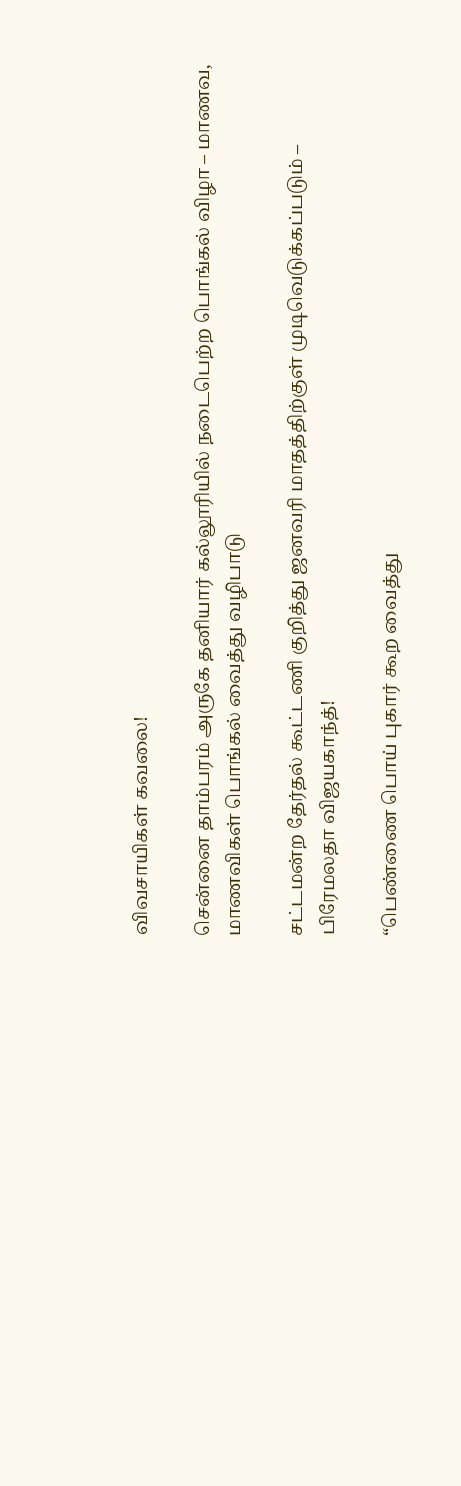விவசாயிகள் கவலை!

சென்னை தாம்பரம் அருகே தனியார் கல்லூரியில் நடைபெற்ற பொங்கல் விழா – மாணவ, மாணவிகள் பொங்கல் வைத்து வழிபாடு

சட்டமன்ற தேர்தல் கூட்டணி குறித்து ஜனவரி மாதத்திற்குள் முடிவெடுக்கப்படும் – பிரேமலதா விஜயகாந்த்!

“பெண்ணை பொய் புகார் கூற வைத்து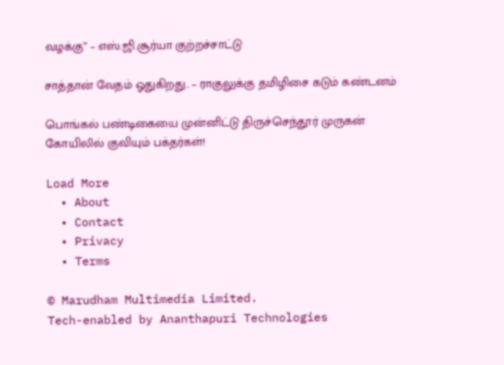வழக்கு” – எஸ்.ஜி.சூர்யா குற்றச்சாட்டு

சாத்தான் வேதம் ஓதுகிறது.. – ராகுலுக்கு தமிழிசை கடும் கண்டனம்

பொங்கல் பண்டிகையை முன்னிட்டு திருச்செந்தூர் முருகன் கோயிலில் குவியும் பக்தர்கள்!

Load More
  • About
  • Contact
  • Privacy
  • Terms

© Marudham Multimedia Limited.
Tech-enabled by Ananthapuri Technologies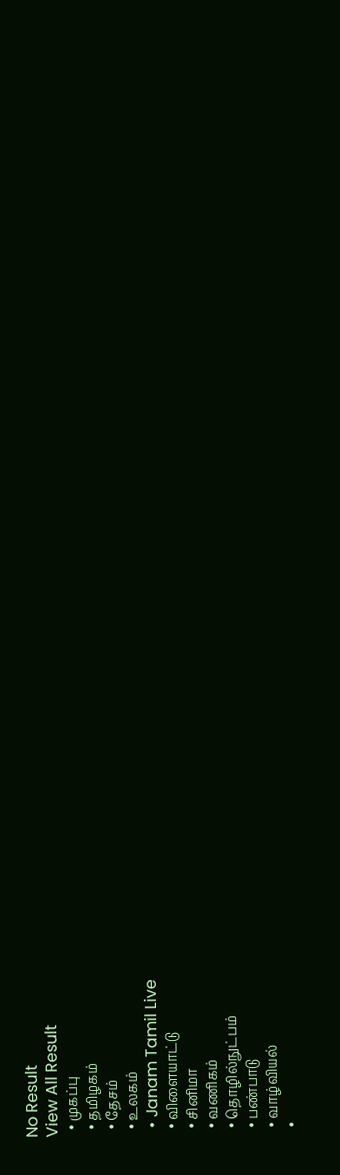No Result
View All Result
  • முகப்பு
  • தமிழகம்
  • தேசம்
  • உலகம்
  • Janam Tamil Live
  • விளையாட்டு
  • சினிமா
  • வணிகம்
  • தொழில்நுட்பம்
  • பண்பாடு
  • வாழ்வியல்
  •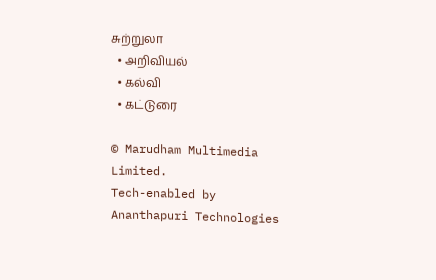சுற்றுலா
  • அறிவியல்
  • கல்வி
  • கட்டுரை

© Marudham Multimedia Limited.
Tech-enabled by Ananthapuri Technologies